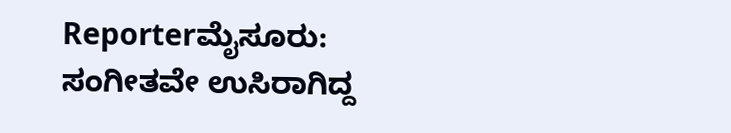Reporterಮೈಸೂರು: ಸಂಗೀತವೇ ಉಸಿರಾಗಿದ್ದ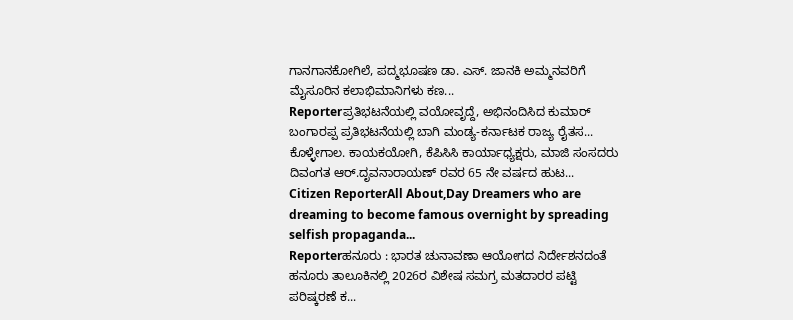ಗಾನಗಾನಕೋಗಿಲೆ, ಪದ್ಮಭೂಷಣ ಡಾ. ಎಸ್. ಜಾನಕಿ ಅಮ್ಮನವರಿಗೆ ಮೈಸೂರಿನ ಕಲಾಭಿಮಾನಿಗಳು ಕಣ...
Reporterಪ್ರತಿಭಟನೆಯಲ್ಲಿ ವಯೋವೃದ್ದೆ, ಅಭಿನಂದಿಸಿದ ಕುಮಾರ್ ಬಂಗಾರಪ್ಪ ಪ್ರತಿಭಟನೆಯಲ್ಲಿ ಬಾಗಿ ಮಂಡ್ಯ-ಕರ್ನಾಟಕ ರಾಜ್ಯ ರೈತಸ...
ಕೊಳ್ಳೇಗಾಲ. ಕಾಯಕಯೋಗಿ, ಕೆಪಿಸಿಸಿ ಕಾರ್ಯಾಧ್ಯಕ್ಷರು, ಮಾಜಿ ಸಂಸದರು ದಿವಂಗತ ಆರ್.ದೃವನಾರಾಯಣ್ ರವರ 65 ನೇ ವರ್ಷದ ಹುಟ...
Citizen ReporterAll About,Day Dreamers who are dreaming to become famous overnight by spreading selfish propaganda...
Reporterಹನೂರು : ಭಾರತ ಚುನಾವಣಾ ಆಯೋಗದ ನಿರ್ದೇಶನದಂತೆ ಹನೂರು ತಾಲೂಕಿನಲ್ಲಿ 2026ರ ವಿಶೇಷ ಸಮಗ್ರ ಮತದಾರರ ಪಟ್ಟಿ ಪರಿಷ್ಕರಣೆ ಕ...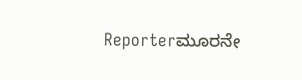Reporterಮೂರನೇ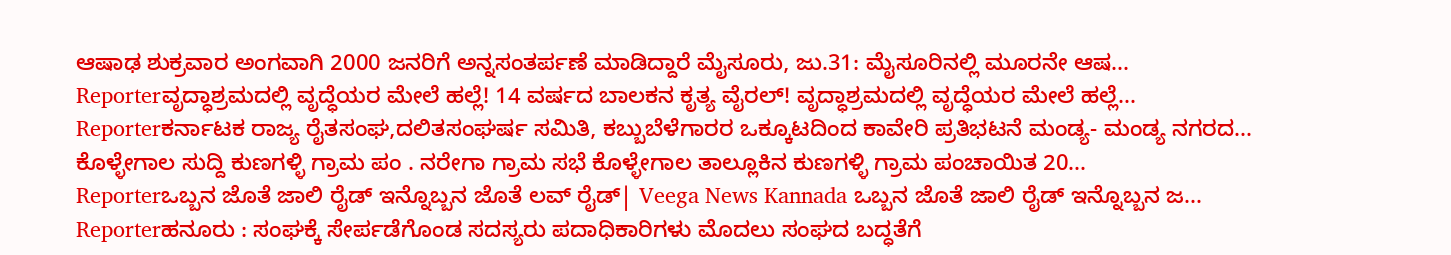ಆಷಾಢ ಶುಕ್ರವಾರ ಅಂಗವಾಗಿ 2000 ಜನರಿಗೆ ಅನ್ನಸಂತರ್ಪಣೆ ಮಾಡಿದ್ದಾರೆ ಮೈಸೂರು, ಜು.31: ಮೈಸೂರಿನಲ್ಲಿ ಮೂರನೇ ಆಷ...
Reporterವೃದ್ಧಾಶ್ರಮದಲ್ಲಿ ವೃದ್ಧೆಯರ ಮೇಲೆ ಹಲ್ಲೆ! 14 ವರ್ಷದ ಬಾಲಕನ ಕೃತ್ಯ ವೈರಲ್! ವೃದ್ಧಾಶ್ರಮದಲ್ಲಿ ವೃದ್ಧೆಯರ ಮೇಲೆ ಹಲ್ಲೆ...
Reporterಕರ್ನಾಟಕ ರಾಜ್ಯ ರೈತಸಂಘ,ದಲಿತಸಂಘರ್ಷ ಸಮಿತಿ, ಕಬ್ಬುಬೆಳೆಗಾರರ ಒಕ್ಕೂಟದಿಂದ ಕಾವೇರಿ ಪ್ರತಿಭಟನೆ ಮಂಡ್ಯ- ಮಂಡ್ಯ ನಗರದ...
ಕೊಳ್ಳೇಗಾಲ ಸುದ್ದಿ ಕುಣಗಳ್ಳಿ ಗ್ರಾಮ ಪಂ . ನರೇಗಾ ಗ್ರಾಮ ಸಭೆ ಕೊಳ್ಳೇಗಾಲ ತಾಲ್ಲೂಕಿನ ಕುಣಗಳ್ಳಿ ಗ್ರಾಮ ಪಂಚಾಯಿತ 20...
Reporterಒಬ್ಬನ ಜೊತೆ ಜಾಲಿ ರೈಡ್ ಇನ್ನೊಬ್ಬನ ಜೊತೆ ಲವ್ ರೈಡ್| Veega News Kannada ಒಬ್ಬನ ಜೊತೆ ಜಾಲಿ ರೈಡ್ ಇನ್ನೊಬ್ಬನ ಜ...
Reporterಹನೂರು : ಸಂಘಕ್ಕೆ ಸೇರ್ಪಡೆಗೊಂಡ ಸದಸ್ಯರು ಪದಾಧಿಕಾರಿಗಳು ಮೊದಲು ಸಂಘದ ಬದ್ಧತೆಗೆ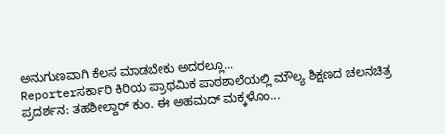ಅನುಗುಣವಾಗಿ ಕೆಲಸ ಮಾಡಬೇಕು ಅದರಲ್ಲೂ...
Reporterಸರ್ಕಾರಿ ಕಿರಿಯ ಪ್ರಾಥಮಿಕ ಪಾಠಶಾಲೆಯಲ್ಲಿ ಮೌಲ್ಯ ಶಿಕ್ಷಣದ ಚಲನಚಿತ್ರ ಪ್ರದರ್ಶನ: ತಹಶೀಲ್ದಾರ್ ಕುಂ. ಈ ಅಹಮದ್ ಮಕ್ಕಳೊಂ...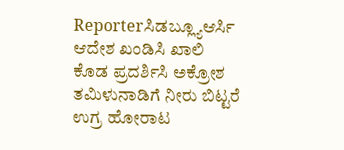Reporterಸಿಡಬ್ಲ್ಯೂಆರ್ಸಿ ಆದೇಶ ಖಂಡಿಸಿ ಖಾಲಿ ಕೊಡ ಪ್ರದರ್ಶಿಸಿ ಅಕ್ರೋಶ ತಮಿಳುನಾಡಿಗೆ ನೀರು ಬಿಟ್ಟರೆ ಉಗ್ರ ಹೋರಾಟ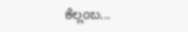ಕೆಲ್ಲಂಬ...